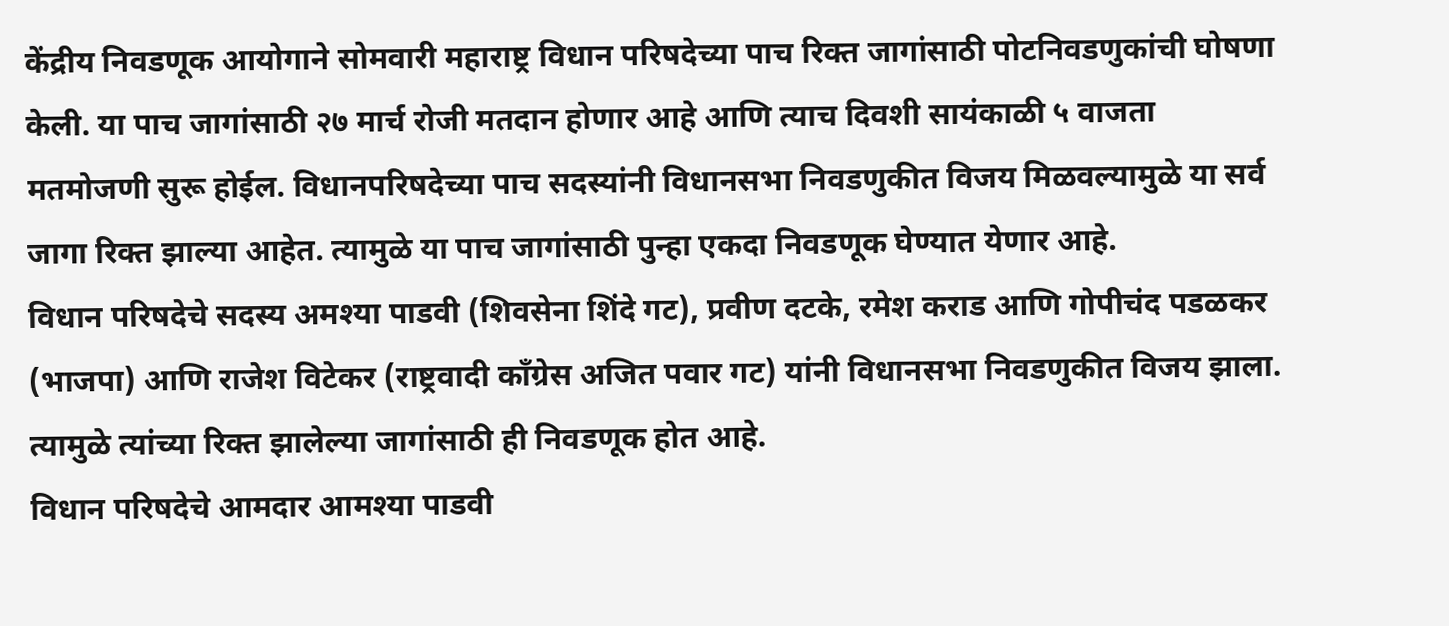केंद्रीय निवडणूक आयोगाने सोमवारी महाराष्ट्र विधान परिषदेच्या पाच रिक्त जागांसाठी पोटनिवडणुकांची घोषणा केली. या पाच जागांसाठी २७ मार्च रोजी मतदान होणार आहे आणि त्याच दिवशी सायंकाळी ५ वाजता मतमोजणी सुरू होईल. विधानपरिषदेच्या पाच सदस्यांनी विधानसभा निवडणुकीत विजय मिळवल्यामुळे या सर्व जागा रिक्त झाल्या आहेत. त्यामुळे या पाच जागांसाठी पुन्हा एकदा निवडणूक घेण्यात येणार आहे.
विधान परिषदेचे सदस्य अमश्या पाडवी (शिवसेना शिंदे गट), प्रवीण दटके, रमेश कराड आणि गोपीचंद पडळकर (भाजपा) आणि राजेश विटेकर (राष्ट्रवादी काँग्रेस अजित पवार गट) यांनी विधानसभा निवडणुकीत विजय झाला. त्यामुळे त्यांच्या रिक्त झालेल्या जागांसाठी ही निवडणूक होत आहे.
विधान परिषदेचे आमदार आमश्या पाडवी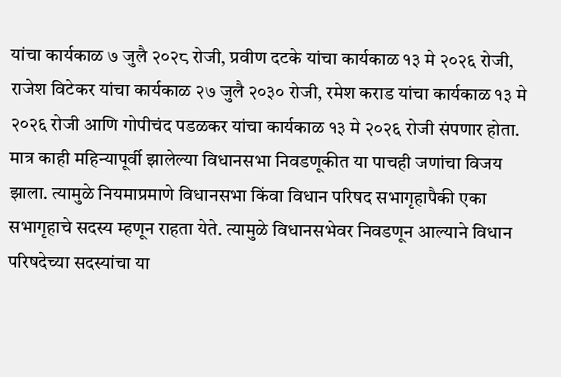यांचा कार्यकाळ ७ जुलै २०२८ रोजी, प्रवीण दटके यांचा कार्यकाळ १३ मे २०२६ रोजी, राजेश विटेकर यांचा कार्यकाळ २७ जुलै २०३० रोजी, रमेश कराड यांचा कार्यकाळ १३ मे २०२६ रोजी आणि गोपीचंद पडळकर यांचा कार्यकाळ १३ मे २०२६ रोजी संपणार होता. मात्र काही महिन्यापूर्वी झालेल्या विधानसभा निवडणूकीत या पाचही जणांचा विजय झाला. त्यामुळे नियमाप्रमाणे विधानसभा किंवा विधान परिषद सभागृहापैकी एका सभागृहाचे सदस्य म्हणून राहता येते. त्यामुळे विधानसभेवर निवडणून आल्याने विधान परिषदेच्या सदस्यांचा या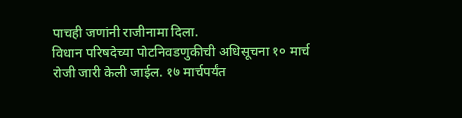पाचही जणांनी राजीनामा दिला.
विधान परिषदेच्या पोटनिवडणुकीची अधिसूचना १० मार्च रोजी जारी केली जाईल. १७ मार्चपर्यंत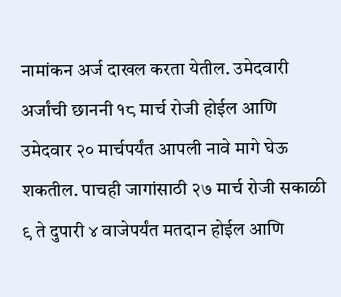नामांकन अर्ज दाखल करता येतील. उमेदवारी अर्जांची छाननी १८ मार्च रोजी होईल आणि उमेदवार २० मार्चपर्यंत आपली नावे मागे घेऊ शकतील. पाचही जागांसाठी २७ मार्च रोजी सकाळी ९ ते दुपारी ४ वाजेपर्यंत मतदान होईल आणि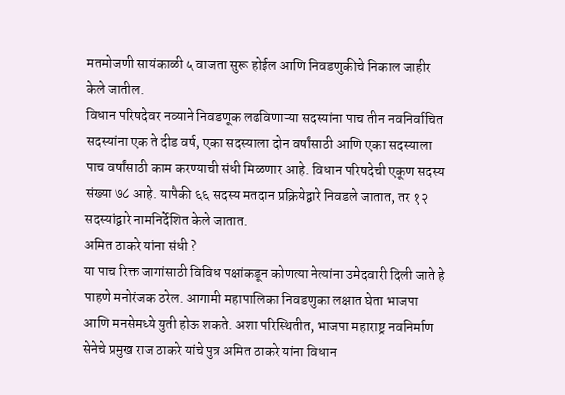मतमोजणी सायंकाळी ५ वाजता सुरू होईल आणि निवडणुकीचे निकाल जाहीर केले जातील.
विधान परिषदेवर नव्याने निवडणूक लढविणाऱ्या सदस्यांना पाच तीन नवनिर्वाचित सदस्यांना एक ते दीड वर्ष, एका सदस्याला दोन वर्षांसाठी आणि एका सदस्याला पाच वर्षांसाठी काम करण्याची संधी मिळणार आहे. विधान परिषदेची एकूण सदस्य संख्या ७८ आहे. यापैकी ६६ सदस्य मतदान प्रक्रियेद्वारे निवडले जातात, तर १२ सदस्यांद्वारे नामनिर्देशित केले जातात.
अमित ठाकरे यांना संधी ?
या पाच रिक्त जागांसाठी विविध पक्षांकडून कोणत्या नेत्यांना उमेदवारी दिली जाते हे पाहणे मनोरंजक ठरेल. आगामी महापालिका निवडणुका लक्षात घेता भाजपा आणि मनसेमध्ये युती होऊ शकते. अशा परिस्थितीत, भाजपा महाराष्ट्र नवनिर्माण सेनेचे प्रमुख राज ठाकरे यांचे पुत्र अमित ठाकरे यांना विधान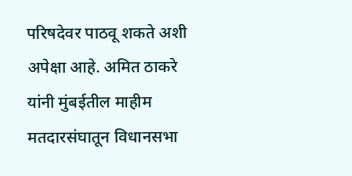परिषदेवर पाठवू शकते अशी अपेक्षा आहे. अमित ठाकरे यांनी मुंबईतील माहीम मतदारसंघातून विधानसभा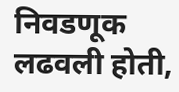निवडणूक लढवली होती,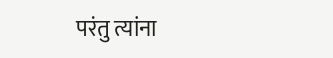परंतु त्यांना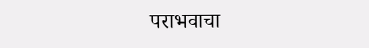पराभवाचा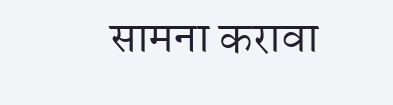सामना करावा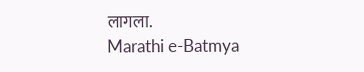लागला.
Marathi e-Batmya